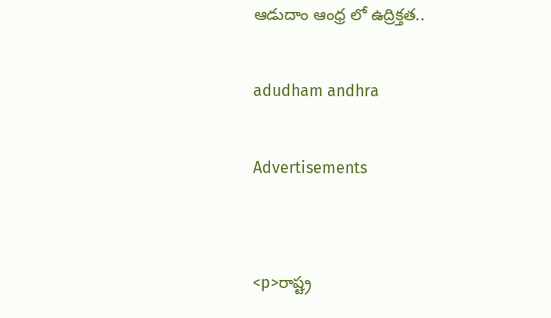ఆడుదాం ఆంధ్ర లో ఉద్రిక్తత..

adudham andhra

Advertisements


<p>రాష్ట్ర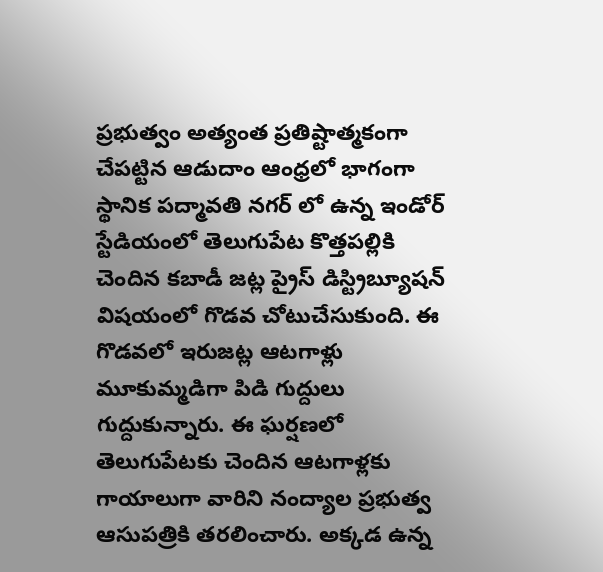ప్రభుత్వం అత్యంత ప్రతిష్టాత్మకంగా చేపట్టిన ఆడుదాం ఆంధ్రలో భాగంగా స్థానిక పద్మావతి నగర్ లో ఉన్న ఇండోర్ స్టేడియంలో తెలుగుపేట కొత్తపల్లికి చెందిన కబాడీ జట్ల ప్రైస్ డిస్ట్రిబ్యూషన్ విషయంలో గొడవ చోటుచేసుకుంది. ఈ గొడవలో ఇరుజట్ల ఆటగాళ్లు మూకుమ్మడిగా పిడి గుద్దులు గుద్దుకున్నారు. ఈ ఘర్షణలో తెలుగుపేటకు చెందిన ఆటగాళ్లకు గాయాలుగా వారిని నంద్యాల ప్రభుత్వ ఆసుపత్రికి తరలించారు. అక్కడ ఉన్న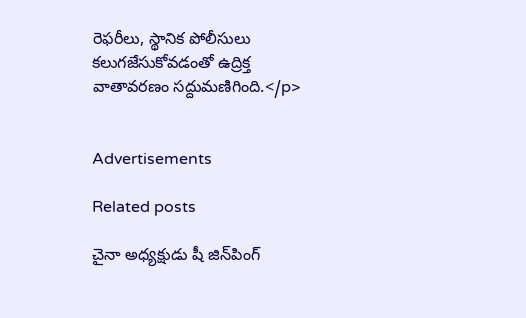రెఫరీలు, స్థానిక పోలీసులు కలుగజేసుకోవడంతో ఉద్రిక్త వాతావరణం సద్దుమణిగింది.</p>


Advertisements

Related posts

చైనా అధ్యక్షుడు షీ జిన్‌పింగ్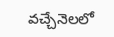వచ్చేనెలలో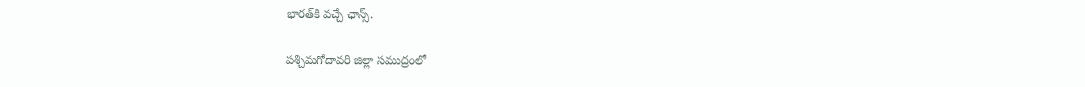భారత్‌కి వచ్చే ఛాన్స్‌.

పశ్చిమగోదావరి జిల్లా సముద్రంలో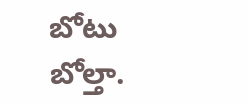బోటు బోల్తా.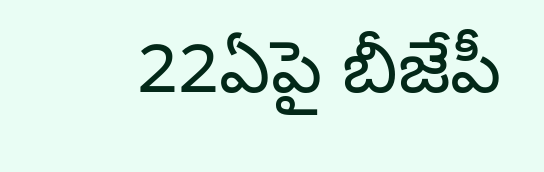22ఏపై బీజేపీ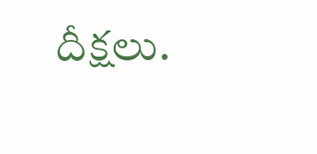దీక్షలు.